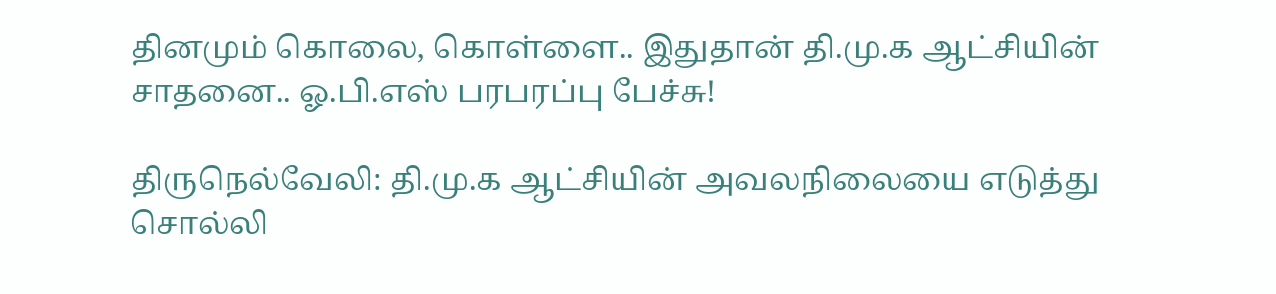தினமும் கொலை, கொள்ளை.. இதுதான் தி.மு.க ஆட்சியின் சாதனை.. ஓ.பி.எஸ் பரபரப்பு பேச்சு!

திருநெல்வேலி: தி.மு.க ஆட்சியின் அவலநிலையை எடுத்து சொல்லி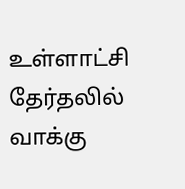உள்ளாட்சி தேர்தலில் வாக்கு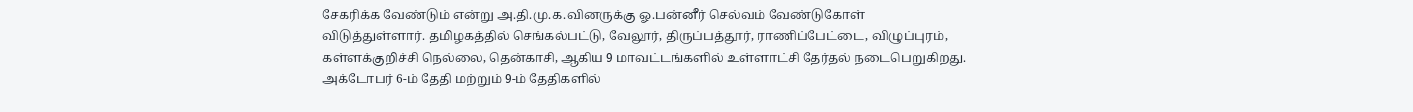சேகரிக்க வேண்டும் என்று அ.தி.மு.க.வினருக்கு ஓ.பன்னீர் செல்வம் வேண்டுகோள் விடுத்துள்ளார். தமிழகத்தில் செங்கல்பட்டு, வேலூர், திருப்பத்தூர், ராணிப்பேட்டை, விழுப்புரம், கள்ளக்குறிச்சி நெல்லை, தென்காசி, ஆகிய 9 மாவட்டங்களில் உள்ளாட்சி தேர்தல் நடைபெறுகிறது. அக்டோபர் 6-ம் தேதி மற்றும் 9-ம் தேதிகளில்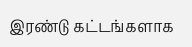இரண்டு கட்டங்களாக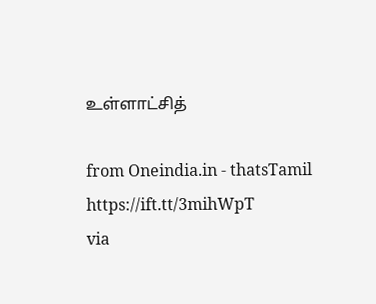உள்ளாட்சித்

from Oneindia.in - thatsTamil https://ift.tt/3mihWpT
via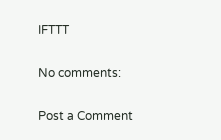IFTTT

No comments:

Post a Comment